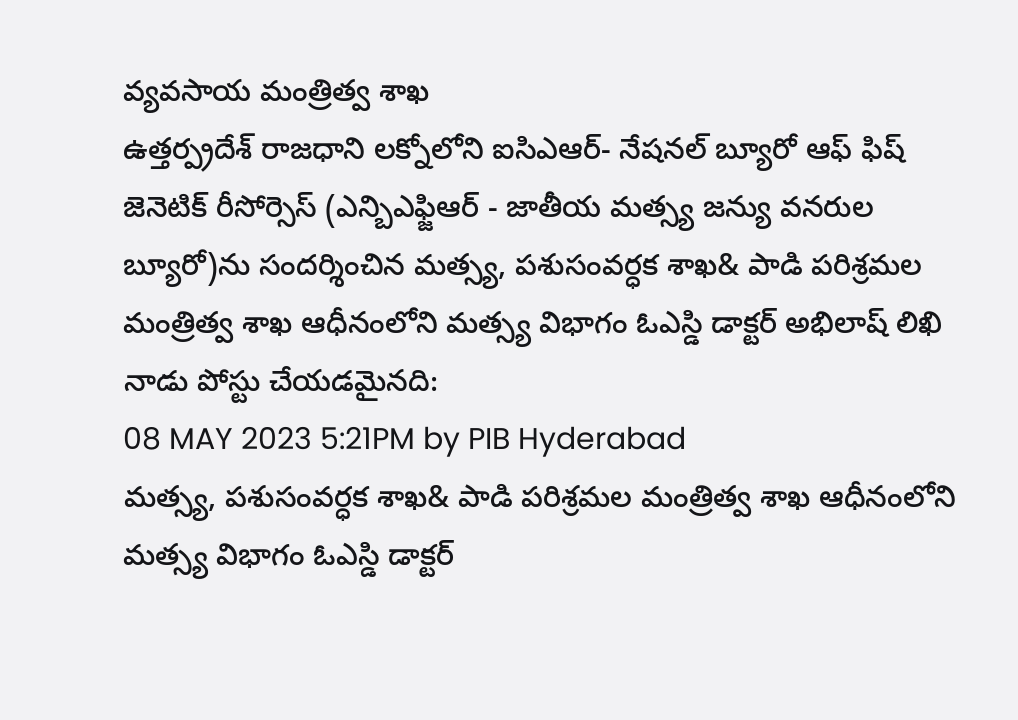వ్యవసాయ మంత్రిత్వ శాఖ
ఉత్తర్ప్రదేశ్ రాజధాని లక్నోలోని ఐసిఎఆర్- నేషనల్ బ్యూరో ఆఫ్ ఫిష్ జెనెటిక్ రీసోర్సెస్ (ఎన్బిఎఫ్జిఆర్ - జాతీయ మత్స్య జన్యు వనరుల బ్యూరో)ను సందర్శించిన మత్స్య, పశుసంవర్ధక శాఖ& పాడి పరిశ్రమల మంత్రిత్వ శాఖ ఆధీనంలోని మత్స్య విభాగం ఓఎస్డి డాక్టర్ అభిలాష్ లిఖి
నాడు పోస్టు చేయడమైనది:
08 MAY 2023 5:21PM by PIB Hyderabad
మత్స్య, పశుసంవర్ధక శాఖ& పాడి పరిశ్రమల మంత్రిత్వ శాఖ ఆధీనంలోని మత్స్య విభాగం ఓఎస్డి డాక్టర్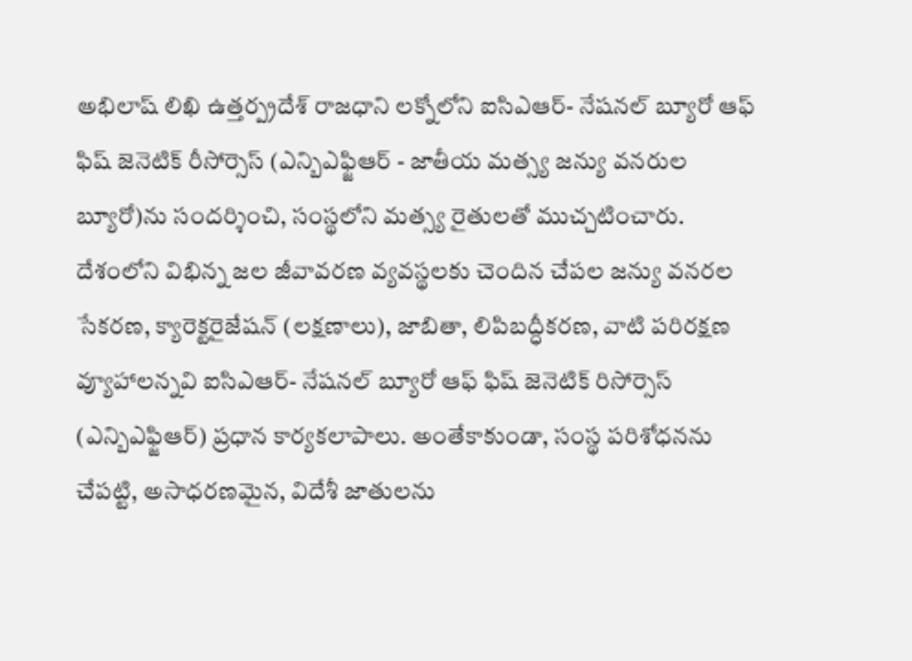అభిలాష్ లిఖి ఉత్తర్ప్రదేశ్ రాజధాని లక్నోలోని ఐసిఎఆర్- నేషనల్ బ్యూరో ఆఫ్ ఫిష్ జెనెటిక్ రీసోర్సెస్ (ఎన్బిఎఫ్జిఆర్ - జాతీయ మత్స్య జన్యు వనరుల బ్యూరో)ను సందర్శించి, సంస్థలోని మత్స్య రైతులతో ముచ్చటించారు. దేశంలోని విభిన్న జల జీవావరణ వ్యవస్థలకు చెందిన చేపల జన్యు వనరల సేకరణ, క్యారెక్టరైజేషన్ (లక్షణాలు), జాబితా, లిపిబద్ధీకరణ, వాటి పరిరక్షణ వ్యూహాలన్నవి ఐసిఎఆర్- నేషనల్ బ్యూరో ఆఫ్ ఫిష్ జెనెటిక్ రిసోర్సెస్ (ఎన్బిఎఫ్జిఆర్) ప్రధాన కార్యకలాపాలు. అంతేకాకుండా, సంస్థ పరిశోధనను చేపట్టి, అసాధరణమైన, విదేశీ జాతులను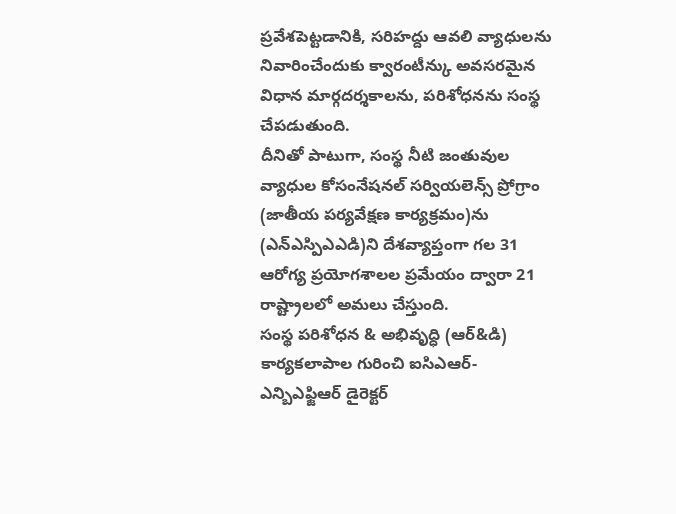ప్రవేశపెట్టడానికి, సరిహద్దు ఆవలి వ్యాధులను నివారించేందుకు క్వారంటీన్కు అవసరమైన విధాన మార్గదర్శకాలను, పరిశోధనను సంస్థ చేపడుతుంది.
దీనితో పాటుగా, సంస్థ నీటి జంతువుల వ్యాధుల కోసంనేషనల్ సర్వియలెన్స్ ప్రోగ్రాం (జాతీయ పర్యవేక్షణ కార్యక్రమం)ను (ఎన్ఎస్పిఎఎడి)ని దేశవ్యాప్తంగా గల 31 ఆరోగ్య ప్రయోగశాలల ప్రమేయం ద్వారా 21 రాష్ట్రాలలో అమలు చేస్తుంది.
సంస్థ పరిశోధన & అభివృద్ధి (ఆర్&డి) కార్యకలాపాల గురించి ఐసిఎఆర్- ఎన్బిఎఫ్జిఆర్ డైరెక్టర్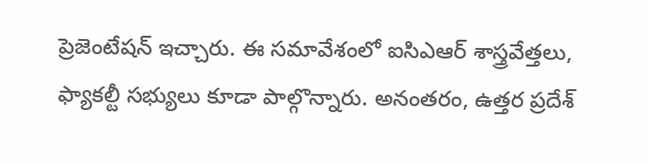ప్రెజెంటేషన్ ఇచ్చారు. ఈ సమావేశంలో ఐసిఎఆర్ శాస్త్రవేత్తలు, ఫ్యాకల్టీ సభ్యులు కూడా పాల్గొన్నారు. అనంతరం, ఉత్తర ప్రదేశ్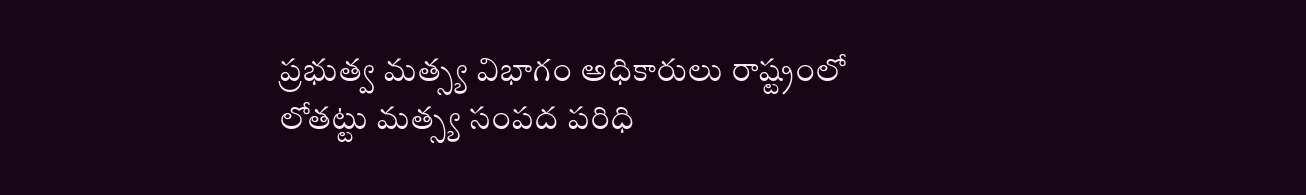ప్రభుత్వ మత్స్య విభాగం అధికారులు రాష్ట్రంలో లోతట్టు మత్స్య సంపద పరిధి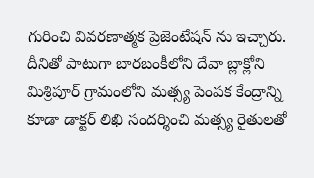గురించి వివరణాత్మక ప్రెజెంటేషన్ ను ఇచ్చారు. దీనితో పాటుగా బారబంకీలోని దేవా బ్లాక్లోని మిశ్రిపూర్ గ్రామంలోని మత్స్య పెంపక కేంద్రాన్ని కూడా డాక్టర్ లిఖి సందర్శించి మత్స్య రైతులతో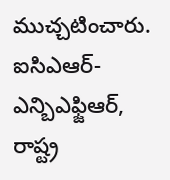ముచ్చటించారు. ఐసిఎఆర్-ఎన్బిఎఫ్జిఆర్, రాష్ట్ర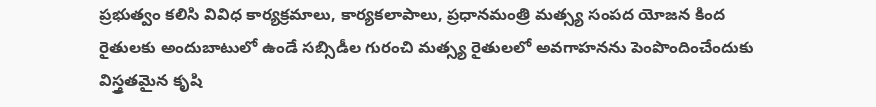ప్రభుత్వం కలిసి వివిధ కార్యక్రమాలు, కార్యకలాపాలు, ప్రధానమంత్రి మత్స్య సంపద యోజన కింద రైతులకు అందుబాటులో ఉండే సబ్సిడీల గురంచి మత్స్య రైతులలో అవగాహనను పెంపొందించేందుకు విస్త్రతమైన కృషి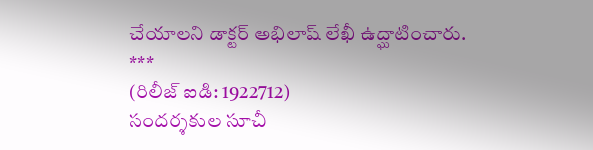చేయాలని డాక్టర్ అభిలాష్ లేఖీ ఉద్ఘాటించారు.
***
(రిలీజ్ ఐడి: 1922712)
సందర్శకుల సూచీ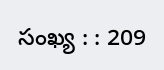సంఖ్య : : 209